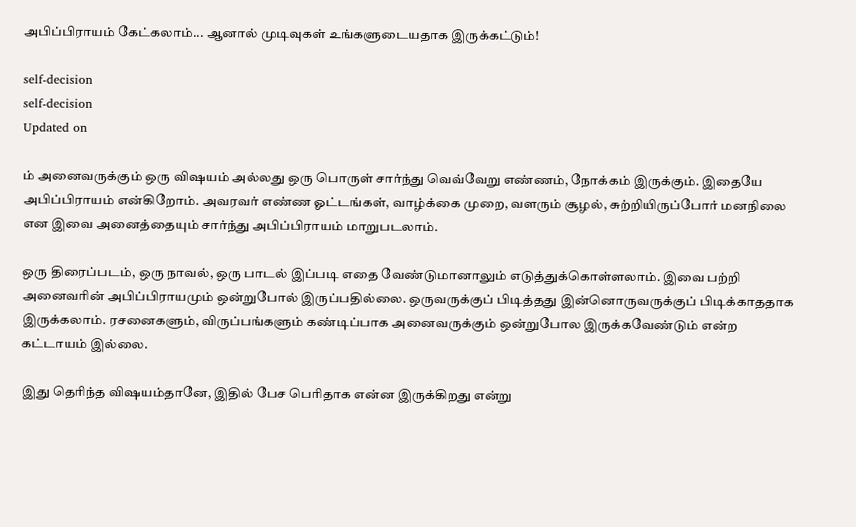அபிப்பிராயம் கேட்கலாம்... ஆனால் முடிவுகள் உங்களுடையதாக இருக்கட்டும்!

self-decision
self-decision
Updated on

ம் அனைவருக்கும் ஒரு விஷயம் அல்லது ஒரு பொருள் சார்ந்து வெவ்வேறு எண்ணம், நோக்கம் இருக்கும். இதையே அபிப்பிராயம் என்கிறோம். அவரவர் எண்ண ஓட்டங்கள், வாழ்க்கை முறை, வளரும் சூழல், சுற்றியிருப்போர் மனநிலை என இவை அனைத்தையும் சார்ந்து அபிப்பிராயம் மாறுபடலாம்.

ஒரு திரைப்படம், ஒரு நாவல், ஒரு பாடல் இப்படி எதை வேண்டுமானாலும் எடுத்துக்கொள்ளலாம். இவை பற்றி அனைவரின் அபிப்பிராயமும் ஒன்றுபோல் இருப்பதில்லை. ஒருவருக்குப் பிடித்தது இன்னொருவருக்குப் பிடிக்காததாக இருக்கலாம். ரசனைகளும், விருப்பங்களும் கண்டிப்பாக அனைவருக்கும் ஒன்றுபோல இருக்கவேண்டும் என்ற கட்டாயம் இல்லை.

இது தெரிந்த விஷயம்தானே, இதில் பேச பெரிதாக என்ன இருக்கிறது என்று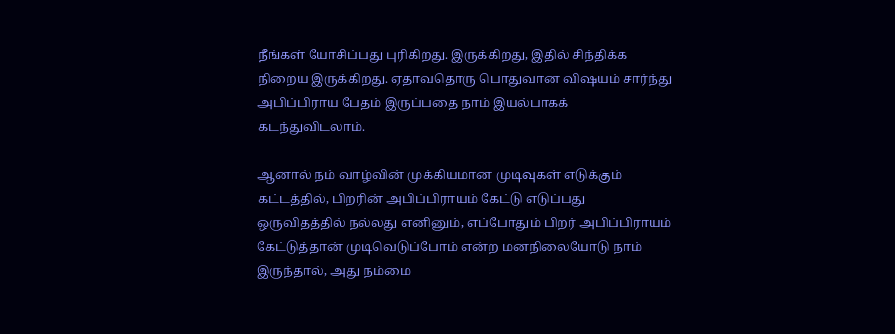நீங்கள் யோசிப்பது புரிகிறது. இருக்கிறது, இதில் சிந்திக்க நிறைய இருக்கிறது. ஏதாவதொரு பொதுவான விஷயம் சார்ந்து அபிப்பிராய பேதம் இருப்பதை நாம் இயல்பாகக் கடந்துவிடலாம்.

ஆனால் நம் வாழ்வின் முக்கியமான முடிவுகள் எடுக்கும் கட்டத்தில், பிறரின் அபிப்பிராயம் கேட்டு எடுப்பது ஒருவிதத்தில் நல்லது எனினும், எப்போதும் பிறர் அபிப்பிராயம் கேட்டுத்தான் முடிவெடுப்போம் என்ற மனநிலையோடு நாம் இருந்தால், அது நம்மை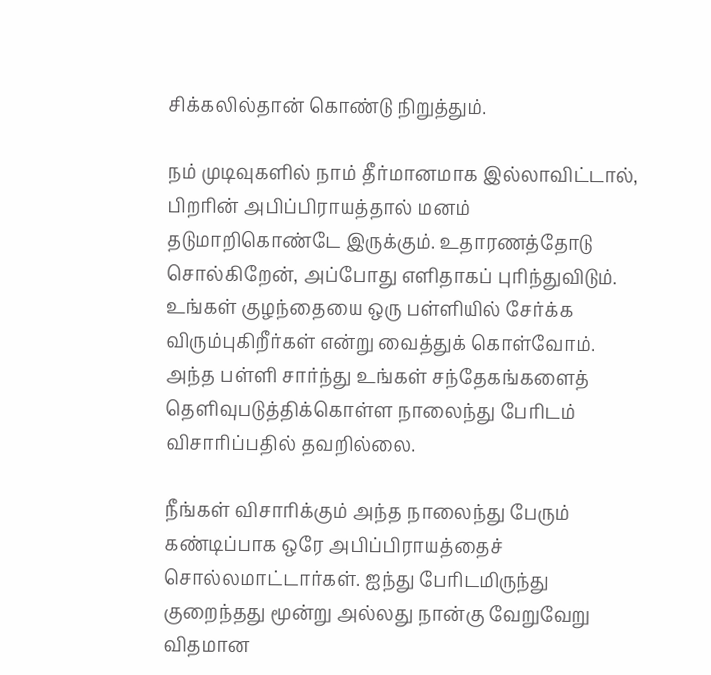சிக்கலில்தான் கொண்டு நிறுத்தும்.

நம் முடிவுகளில் நாம் தீர்மானமாக இல்லாவிட்டால், பிறரின் அபிப்பிராயத்தால் மனம் தடுமாறிகொண்டே இருக்கும். உதாரணத்தோடு சொல்கிறேன், அப்போது எளிதாகப் புரிந்துவிடும். உங்கள் குழந்தையை ஒரு பள்ளியில் சேர்க்க விரும்புகிறீர்கள் என்று வைத்துக் கொள்வோம். அந்த பள்ளி சார்ந்து உங்கள் சந்தேகங்களைத் தெளிவுபடுத்திக்கொள்ள நாலைந்து பேரிடம் விசாரிப்பதில் தவறில்லை.

நீங்கள் விசாரிக்கும் அந்த நாலைந்து பேரும் கண்டிப்பாக ஒரே அபிப்பிராயத்தைச் சொல்லமாட்டார்கள். ஐந்து பேரிடமிருந்து குறைந்தது மூன்று அல்லது நான்கு வேறுவேறு விதமான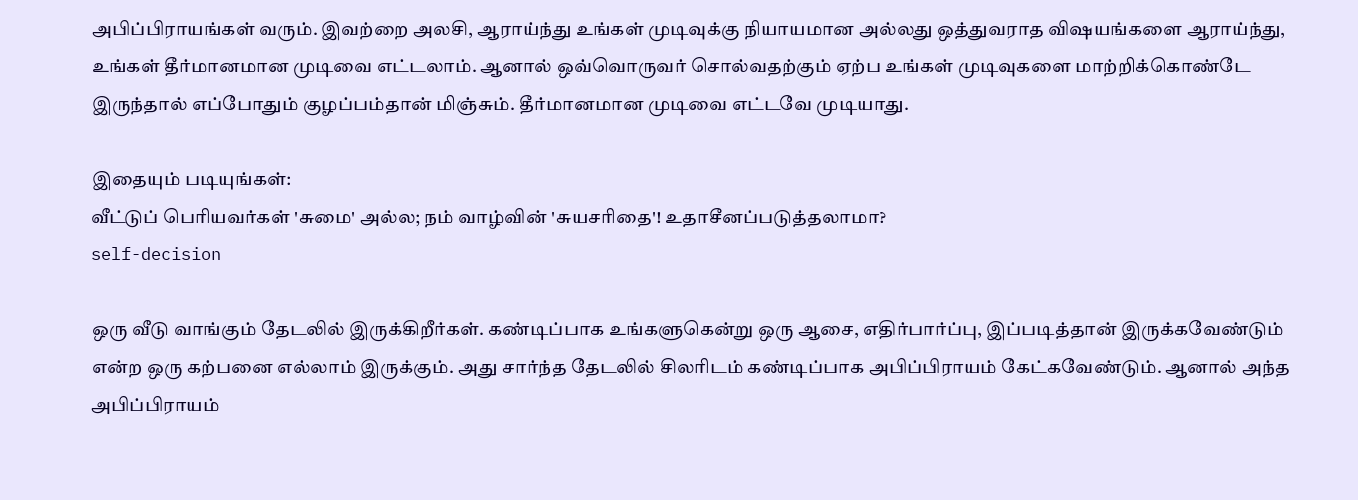அபிப்பிராயங்கள் வரும். இவற்றை அலசி, ஆராய்ந்து உங்கள் முடிவுக்கு நியாயமான அல்லது ஒத்துவராத விஷயங்களை ஆராய்ந்து, உங்கள் தீர்மானமான முடிவை எட்டலாம். ஆனால் ஒவ்வொருவர் சொல்வதற்கும் ஏற்ப உங்கள் முடிவுகளை மாற்றிக்கொண்டே இருந்தால் எப்போதும் குழப்பம்தான் மிஞ்சும். தீர்மானமான முடிவை எட்டவே முடியாது.

இதையும் படியுங்கள்:
வீட்டுப் பெரியவர்கள் 'சுமை' அல்ல; நம் வாழ்வின் 'சுயசரிதை'! உதாசீனப்படுத்தலாமா?
self-decision

ஒரு வீடு வாங்கும் தேடலில் இருக்கிறீர்கள். கண்டிப்பாக உங்களுகென்று ஒரு ஆசை, எதிர்பார்ப்பு, இப்படித்தான் இருக்கவேண்டும் என்ற ஒரு கற்பனை எல்லாம் இருக்கும். அது சார்ந்த தேடலில் சிலரிடம் கண்டிப்பாக அபிப்பிராயம் கேட்கவேண்டும். ஆனால் அந்த அபிப்பிராயம்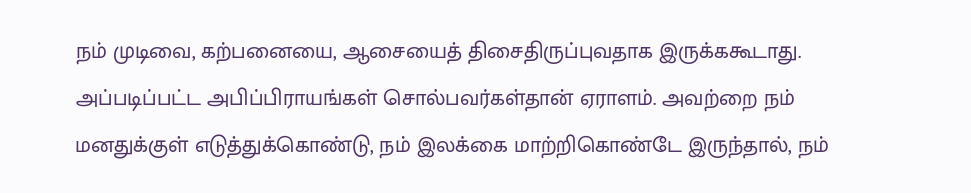நம் முடிவை, கற்பனையை, ஆசையைத் திசைதிருப்புவதாக இருக்ககூடாது. அப்படிப்பட்ட அபிப்பிராயங்கள் சொல்பவர்கள்தான் ஏராளம். அவற்றை நம் மனதுக்குள் எடுத்துக்கொண்டு, நம் இலக்கை மாற்றிகொண்டே இருந்தால், நம்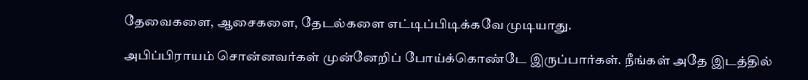தேவைகளை, ஆசைகளை, தேடல்களை எட்டிப்பிடிக்கவே முடியாது.

அபிப்பிராயம் சொன்னவர்கள் முன்னேறிப் போய்க்கொண்டே இருப்பார்கள். நீங்கள் அதே இடத்தில்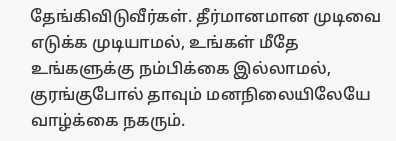தேங்கிவிடுவீர்கள். தீர்மானமான முடிவை எடுக்க முடியாமல், உங்கள் மீதே உங்களுக்கு நம்பிக்கை இல்லாமல், குரங்குபோல் தாவும் மனநிலையிலேயே வாழ்க்கை நகரும்.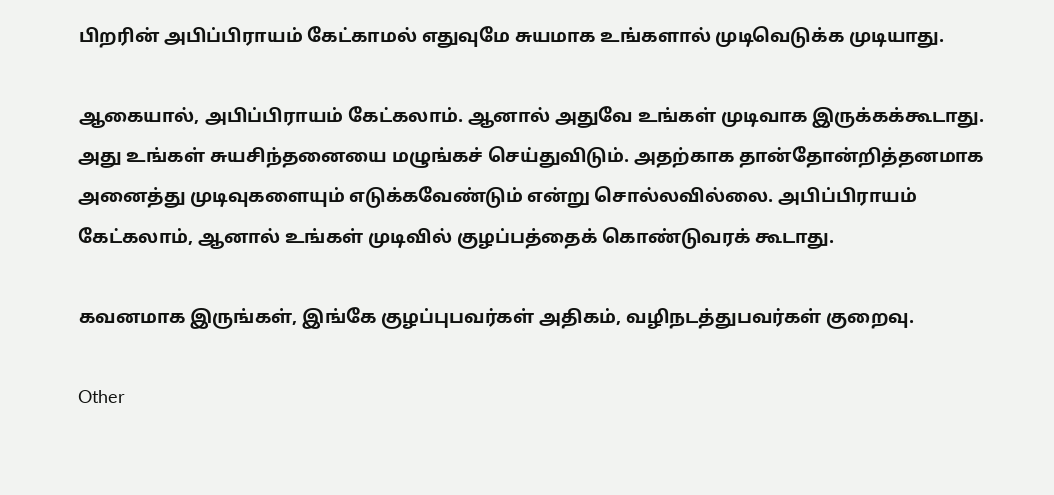பிறரின் அபிப்பிராயம் கேட்காமல் எதுவுமே சுயமாக உங்களால் முடிவெடுக்க முடியாது.

ஆகையால், அபிப்பிராயம் கேட்கலாம். ஆனால் அதுவே உங்கள் முடிவாக இருக்கக்கூடாது. அது உங்கள் சுயசிந்தனையை மழுங்கச் செய்துவிடும். அதற்காக தான்தோன்றித்தனமாக அனைத்து முடிவுகளையும் எடுக்கவேண்டும் என்று சொல்லவில்லை. அபிப்பிராயம் கேட்கலாம், ஆனால் உங்கள் முடிவில் குழப்பத்தைக் கொண்டுவரக் கூடாது.

கவனமாக இருங்கள், இங்கே குழப்புபவர்கள் அதிகம், வழிநடத்துபவர்கள் குறைவு.

Other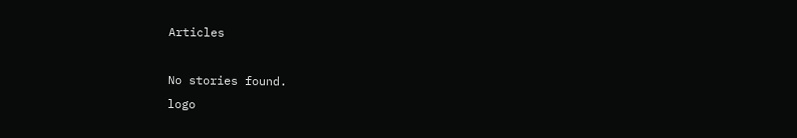Articles

No stories found.
logo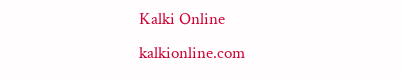Kalki Online
kalkionline.com